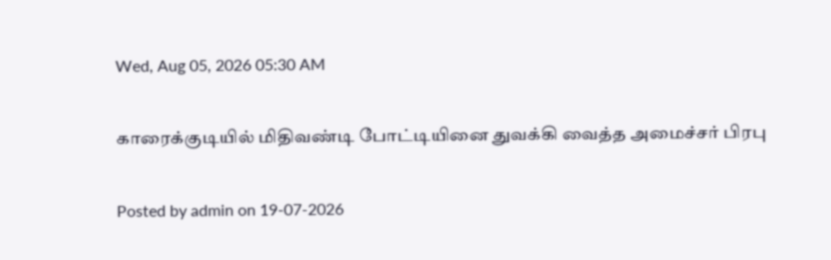Wed, Aug 05, 2026 05:30 AM

காரைக்குடியில் மிதிவண்டி போட்டியினை துவக்கி வைத்த அமைச்சர் பிரபு

Posted by admin on 19-07-2026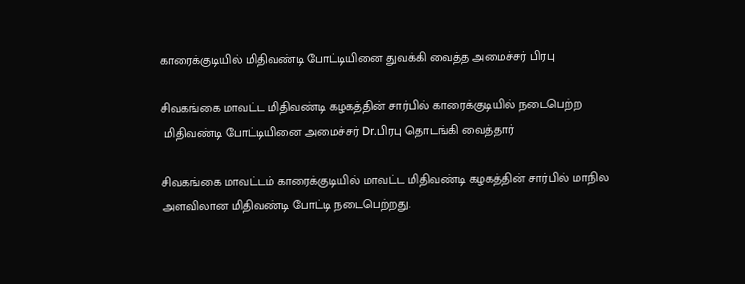காரைக்குடியில் மிதிவண்டி போட்டியினை துவக்கி வைத்த அமைச்சர் பிரபு

சிவகங்கை மாவட்ட மிதிவண்டி கழகத்தின் சார்பில் காரைக்குடியில் நடைபெற்ற
 மிதிவண்டி போட்டியினை அமைச்சர் Dr.பிரபு தொடங்கி வைத்தார்

சிவகங்கை மாவட்டம் காரைக்குடியில் மாவட்ட மிதிவண்டி கழகத்தின் சார்பில் மாநில அளவிலான மிதிவண்டி போட்டி நடைபெற்றது.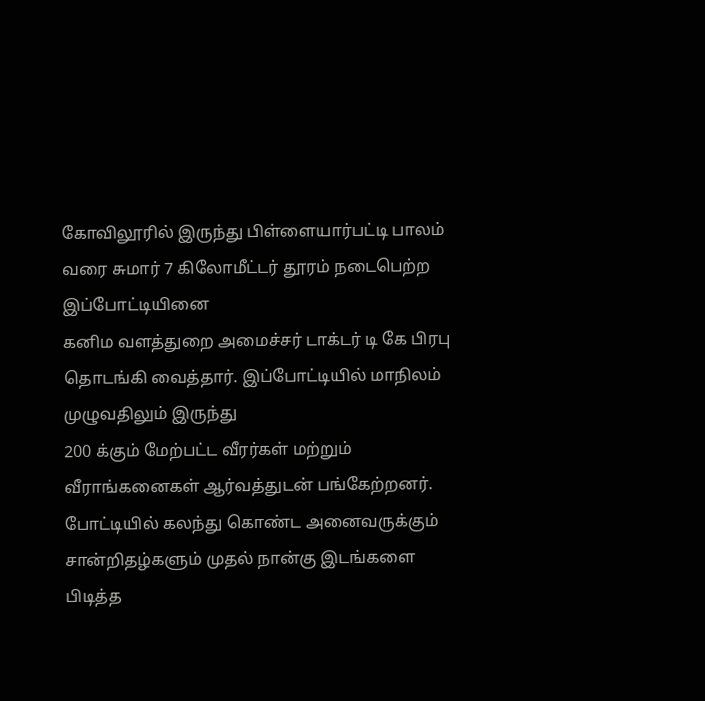கோவிலூரில் இருந்து பிள்ளையார்பட்டி பாலம் வரை சுமார் 7 கிலோமீட்டர் தூரம் நடைபெற்ற இப்போட்டியினை
கனிம வளத்துறை அமைச்சர் டாக்டர் டி கே பிரபு தொடங்கி வைத்தார். இப்போட்டியில் மாநிலம் முழுவதிலும் இருந்து
200 க்கும் மேற்பட்ட வீரர்கள் மற்றும் வீராங்கனைகள் ஆர்வத்துடன் பங்கேற்றனர். போட்டியில் கலந்து கொண்ட அனைவருக்கும் சான்றிதழ்களும் முதல் நான்கு இடங்களை பிடித்த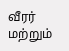வீரர் மற்றும்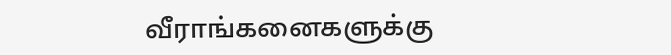வீராங்கனைகளுக்கு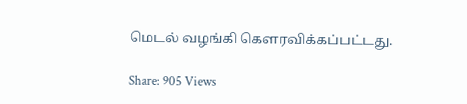மெடல் வழங்கி கௌரவிக்கப்பட்டது.

Share: 905 Views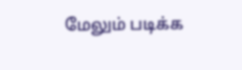மேலும் படிக்க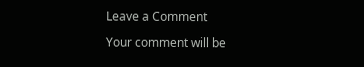Leave a Comment

Your comment will be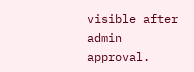visible after admin approval.